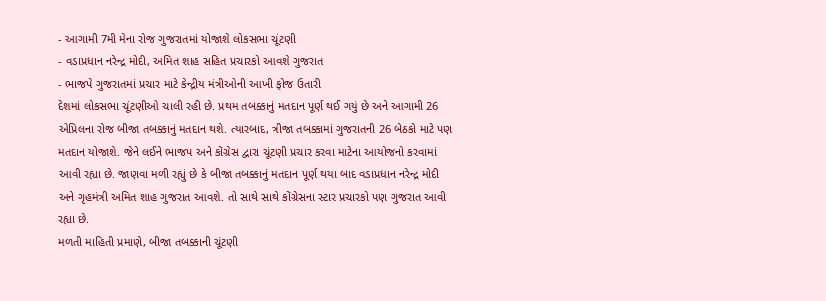- આગામી 7મી મેના રોજ ગુજરાતમાં યોજાશે લોકસભા ચૂંટણી
- વડાપ્રધાન નરેન્દ્ર મોદી, અમિત શાહ સહિત પ્રચારકો આવશે ગુજરાત
- ભાજપે ગુજરાતમાં પ્રચાર માટે કેન્દ્રીય મંત્રીઓની આખી ફોજ ઉતારી
દેશમાં લોકસભા ચૂંટણીઓ ચાલી રહી છે. પ્રથમ તબક્કાનું મતદાન પૂર્ણ થઈ ગયું છે અને આગામી 26 એપ્રિલના રોજ બીજા તબક્કાનું મતદાન થશે. ત્યારબાદ, ત્રીજા તબક્કામાં ગુજરાતની 26 બેઠકો માટે પણ મતદાન યોજાશે. જેને લઈને ભાજપ અને કોંગ્રેસ દ્વારા ચૂંટણી પ્રચાર કરવા માટેના આયોજનો કરવામાં આવી રહ્યા છે. જાણવા મળી રહ્યું છે કે બીજા તબક્કાનું મતદાન પૂર્ણ થયા બાદ વડાપ્રધાન નરેન્દ્ર મોદી અને ગૃહમંત્રી અમિત શાહ ગુજરાત આવશે. તો સાથે સાથે કોંગ્રેસના સ્ટાર પ્રચારકો પણ ગુજરાત આવી રહ્યા છે.
મળતી માહિતી પ્રમાણે, બીજા તબક્કાની ચૂંટણી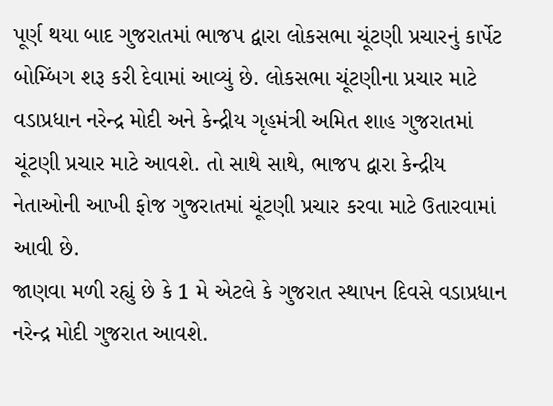પૂર્ણ થયા બાદ ગુજરાતમાં ભાજપ દ્વારા લોકસભા ચૂંટણી પ્રચારનું કાર્પેટ બોમ્બિંગ શરૂ કરી દેવામાં આવ્યું છે. લોકસભા ચૂંટણીના પ્રચાર માટે વડાપ્રધાન નરેન્દ્ર મોદી અને કેન્દ્રીય ગૃહમંત્રી અમિત શાહ ગુજરાતમાં ચૂંટણી પ્રચાર માટે આવશે. તો સાથે સાથે, ભાજપ દ્વારા કેન્દ્રીય નેતાઓની આખી ફોજ ગુજરાતમાં ચૂંટણી પ્રચાર કરવા માટે ઉતારવામાં આવી છે.
જાણવા મળી રહ્યું છે કે 1 મે એટલે કે ગુજરાત સ્થાપન દિવસે વડાપ્રધાન નરેન્દ્ર મોદી ગુજરાત આવશે.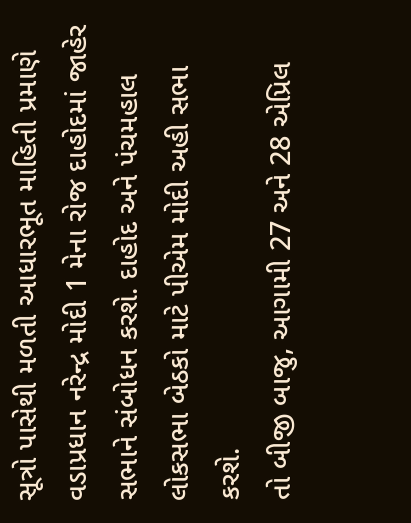સૂત્રો પાસેથી મળતી આધારભૂત માહિતી પ્રમાણે વડાપ્રધાન નરેન્દ્ર મોદી 1 મેના રોજ દાહોદમાં જાહેર સભાને સંબોધન કરશે. દાહોદ અને પંચમહાલ લોકસભા બેઠકો માટે પીએમ મોદી અહી સભા કરશે.
તો બીજી બાજુ, આગામી 27 અને 28 એપ્રિલ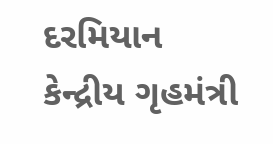દરમિયાન કેન્દ્રીય ગૃહમંત્રી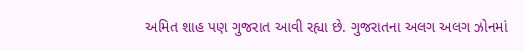અમિત શાહ પણ ગુજરાત આવી રહ્યા છે. ગુજરાતના અલગ અલગ ઝોનમાં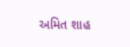અમિત શાહ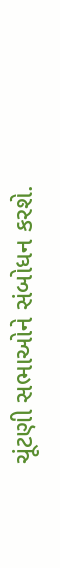ચૂંટણી સભાઓને સંબોધન કરશે.